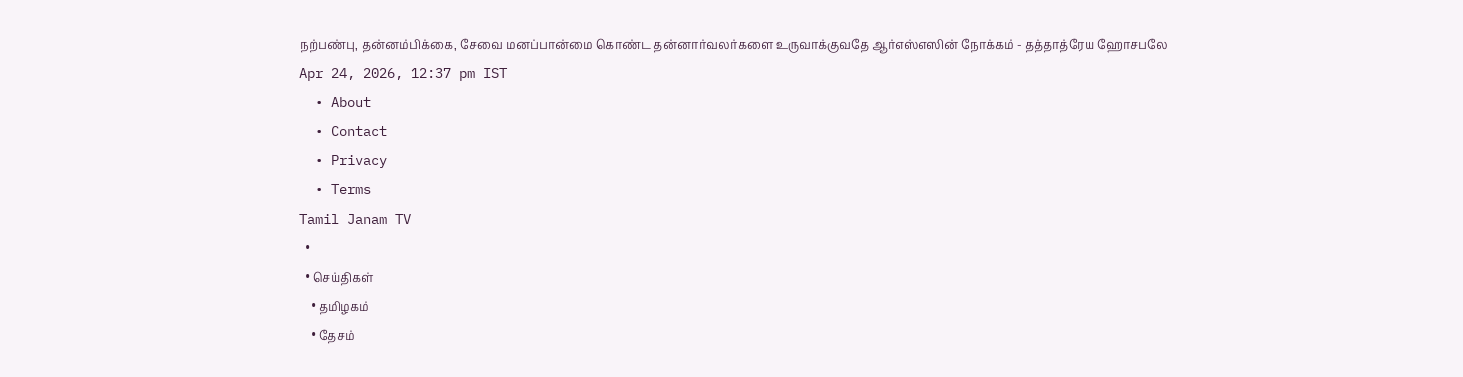நற்பண்பு, தன்னம்பிக்கை, சேவை மனப்பான்மை கொண்ட தன்னார்வலர்களை உருவாக்குவதே ஆர்எஸ்எஸின் நோக்கம் - தத்தாத்ரேய ஹோசபலே
Apr 24, 2026, 12:37 pm IST
  • About
  • Contact
  • Privacy
  • Terms
Tamil Janam TV
  •
  • செய்திகள்
    • தமிழகம்
    • தேசம்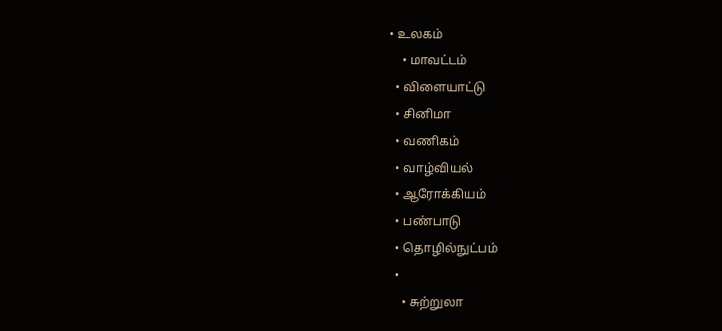• உலகம்
    • மாவட்டம்
  • விளையாட்டு
  • சினிமா
  • வணிகம்
  • வாழ்வியல்
  • ஆரோக்கியம்
  • பண்பாடு
  • தொழில்நுட்பம்
  •
    • சுற்றுலா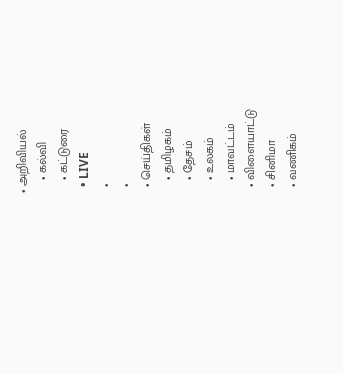• அறிவியல்
    • கல்வி
    • கட்டுரை
  • LIVE
  •
  •
  • செய்திகள்
    • தமிழகம்
    • தேசம்
    • உலகம்
    • மாவட்டம்
  • விளையாட்டு
  • சினிமா
  • வணிகம்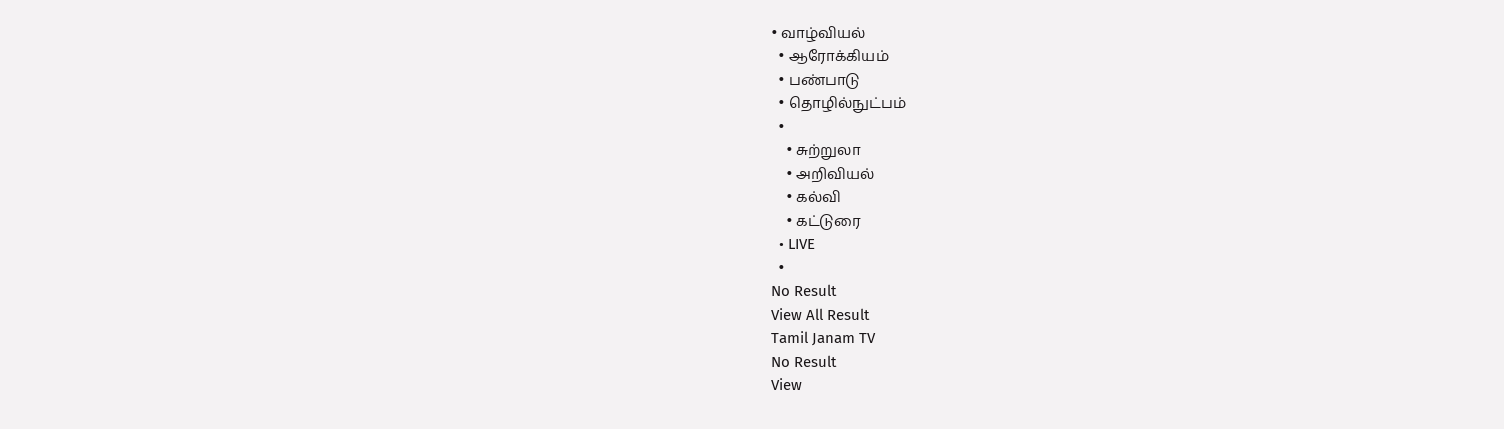• வாழ்வியல்
  • ஆரோக்கியம்
  • பண்பாடு
  • தொழில்நுட்பம்
  •
    • சுற்றுலா
    • அறிவியல்
    • கல்வி
    • கட்டுரை
  • LIVE
  •
No Result
View All Result
Tamil Janam TV
No Result
View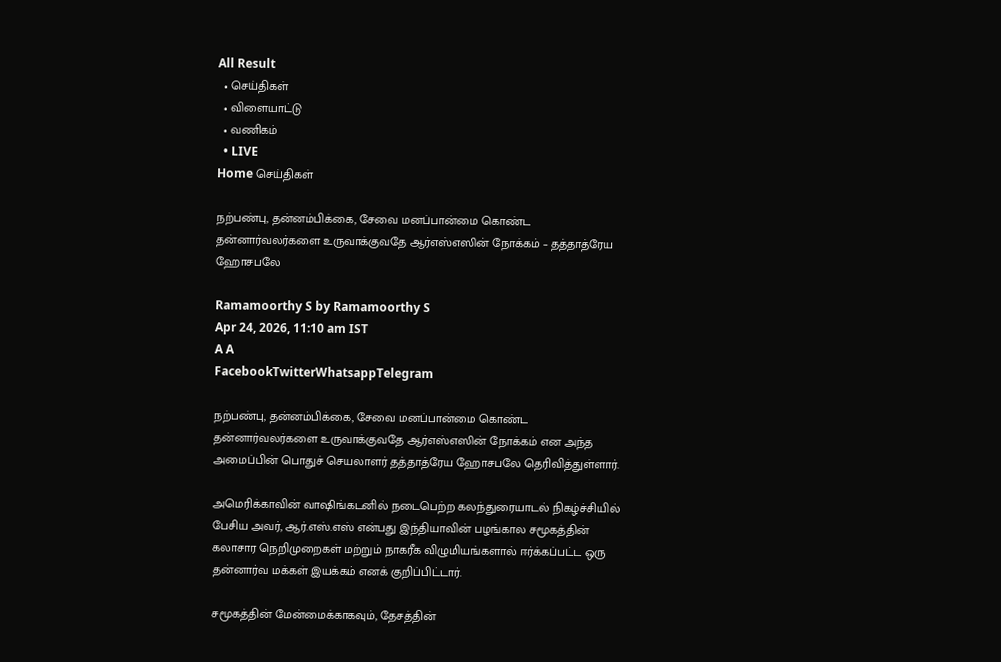All Result
  • செய்திகள்
  • விளையாட்டு
  • வணிகம்
  • LIVE
Home செய்திகள்

நற்பண்பு, தன்னம்பிக்கை, சேவை மனப்பான்மை கொண்ட தன்னார்வலர்களை உருவாக்குவதே ஆர்எஸ்எஸின் நோக்கம் – தத்தாத்ரேய ஹோசபலே

Ramamoorthy S by Ramamoorthy S
Apr 24, 2026, 11:10 am IST
A A
FacebookTwitterWhatsappTelegram

நற்பண்பு, தன்னம்பிக்கை, சேவை மனப்பான்மை கொண்ட தன்னார்வலர்களை உருவாக்குவதே ஆர்எஸ்எஸின் நோக்கம் என அந்த அமைப்பின் பொதுச் செயலாளர் தத்தாத்ரேய ஹோசபலே தெரிவித்துள்ளார்.

அமெரிக்காவின் வாஷிங்கடனில் நடைபெற்ற கலந்துரையாடல் நிகழ்ச்சியில் பேசிய அவர், ஆர்.எஸ்.எஸ் என்பது இந்தியாவின் பழங்கால சமூகத்தின் கலாசார நெறிமுறைகள் மற்றும் நாகரீக விழுமியங்களால் ஈர்க்கப்பட்ட ஒரு தன்னார்வ மக்கள் இயக்கம் எனக் குறிப்பிட்டார்.

சமூகத்தின் மேன்மைக்காகவும், தேசத்தின்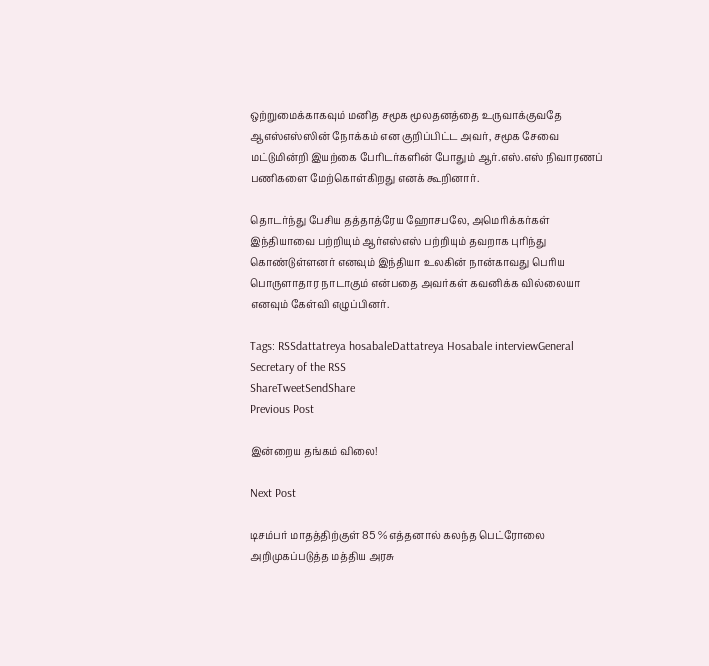ஒற்றுமைக்காகவும் மனித சமூக மூலதனத்தை உருவாக்குவதே ஆஎஸ்எஸ்ஸின் நோக்கம் என குறிப்பிட்ட அவர், சமூக சேவை மட்டுமின்றி இயற்கை பேரிடர்களின் போதும் ஆர்.எஸ்.எஸ் நிவாரணப் பணிகளை மேற்கொள்கிறது எனக் கூறினார்.

தொடர்ந்து பேசிய தத்தாத்ரேய ஹோசபலே, அமெரிக்கர்கள் இந்தியாவை பற்றியும் ஆர்எஸ்எஸ் பற்றியும் தவறாக புரிந்து கொண்டுள்ளனர் எனவும் இந்தியா உலகின் நான்காவது பெரிய பொருளாதார நாடாகும் என்பதை அவர்கள் கவனிக்க வில்லையா எனவும் கேள்வி எழுப்பினர்.

Tags: RSSdattatreya hosabaleDattatreya Hosabale interviewGeneral Secretary of the RSS
ShareTweetSendShare
Previous Post

இன்றைய தங்கம் விலை!

Next Post

டிசம்பர் மாதத்திற்குள் 85 % எத்தனால் கலந்த பெட்ரோலை அறிமுகப்படுத்த மத்திய அரசு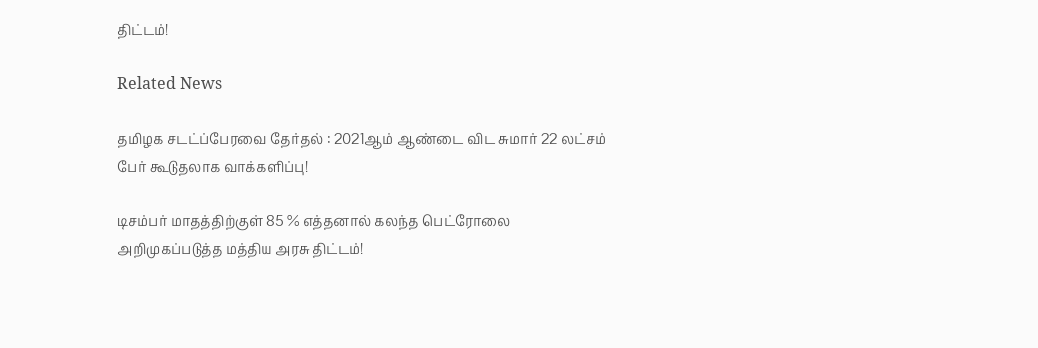திட்டம்!

Related News

தமிழக சடட்ப்பேரவை தேர்தல் : 2021ஆம் ஆண்டை விட சுமார் 22 லட்சம் பேர் கூடுதலாக வாக்களிப்பு!

டிசம்பர் மாதத்திற்குள் 85 % எத்தனால் கலந்த பெட்ரோலை அறிமுகப்படுத்த மத்திய அரசு திட்டம்!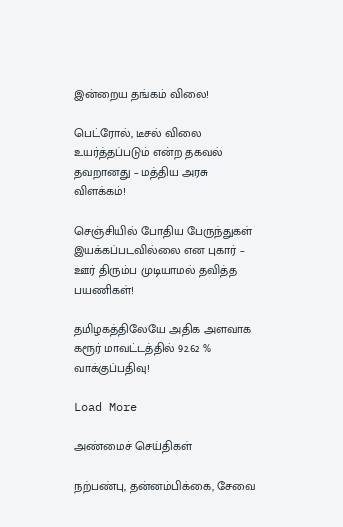இன்றைய தங்கம் விலை!

பெட்ரோல், டீசல் விலை உயர்த்தப்படும் என்ற தகவல் தவறானது – மத்திய அரசு விளக்கம்!

செஞ்சியில் போதிய பேருந்துகள் இயக்கப்படவில்லை என புகார் – ஊர் திரும்ப முடியாமல் தவித்த பயணிகள்!

தமிழகத்திலேயே அதிக அளவாக கரூர் மாவட்டத்தில் 92.62 % வாக்குப்பதிவு!

Load More

அண்மைச் செய்திகள்

நற்பண்பு, தன்னம்பிக்கை, சேவை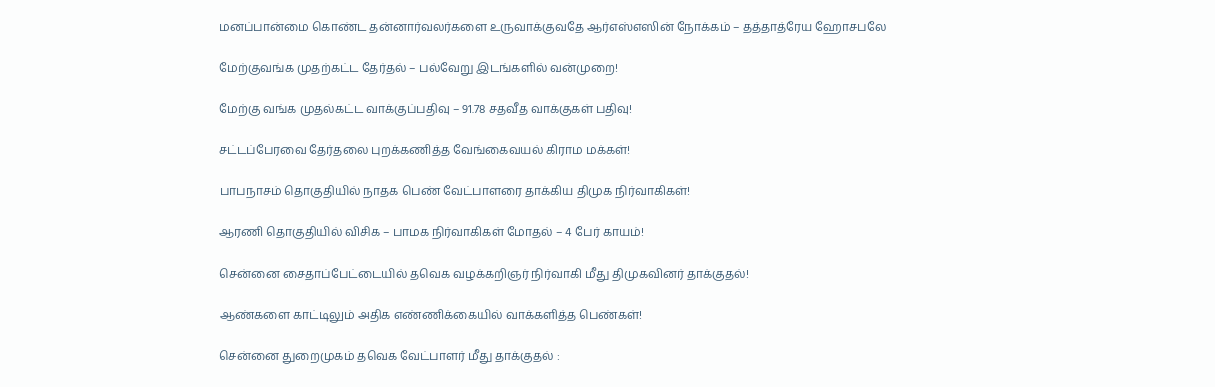மனப்பான்மை கொண்ட தன்னார்வலர்களை உருவாக்குவதே ஆர்எஸ்எஸின் நோக்கம் – தத்தாத்ரேய ஹோசபலே

மேற்குவங்க முதற்கட்ட தேர்தல் – பல்வேறு இடங்களில் வன்முறை!

மேற்கு வங்க முதல்கட்ட வாக்குப்பதிவு – 91.78 சதவீத வாக்குகள் பதிவு!

சட்டப்பேரவை தேர்தலை புறக்கணித்த வேங்கைவயல் கிராம மக்கள்!

பாபநாசம் தொகுதியில் நாதக பெண் வேட்பாளரை தாக்கிய திமுக நிர்வாகிகள்!

ஆரணி தொகுதியில் விசிக – பாமக நிர்வாகிகள் மோதல் – 4 பேர் காயம்!

சென்னை சைதாப்பேட்டையில் தவெக வழக்கறிஞர் நிர்வாகி மீது திமுகவினர் தாக்குதல்!

ஆண்களை காட்டிலும் அதிக எண்ணிக்கையில் வாக்களித்த பெண்கள்!

சென்னை துறைமுகம் தவெக வேட்பாளர் மீது தாக்குதல் :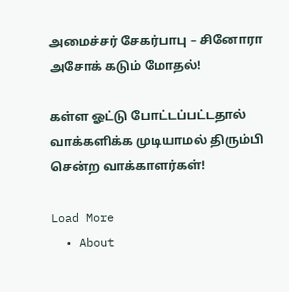அமைச்சர் சேகர்பாபு – சினோரா அசோக் கடும் மோதல்!

கள்ள ஓட்டு போட்டப்பட்டதால் வாக்களிக்க முடியாமல் திரும்பி சென்ற வாக்காளர்கள்!

Load More
  • About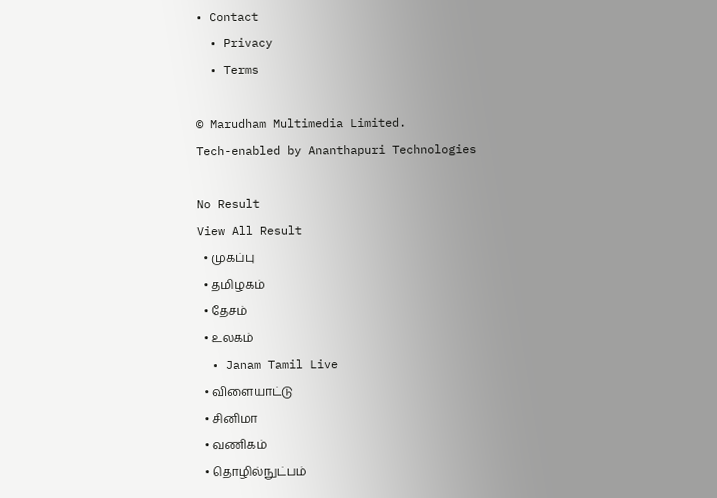• Contact
  • Privacy
  • Terms

© Marudham Multimedia Limited.
Tech-enabled by Ananthapuri Technologies

No Result
View All Result
  • முகப்பு
  • தமிழகம்
  • தேசம்
  • உலகம்
  • Janam Tamil Live
  • விளையாட்டு
  • சினிமா
  • வணிகம்
  • தொழில்நுட்பம்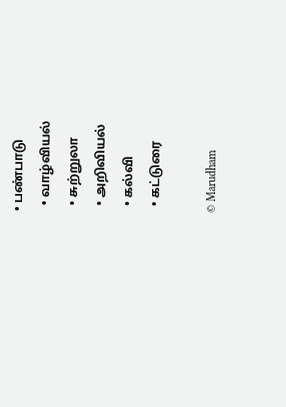• பண்பாடு
  • வாழ்வியல்
  • சுற்றுலா
  • அறிவியல்
  • கல்வி
  • கட்டுரை

© Marudham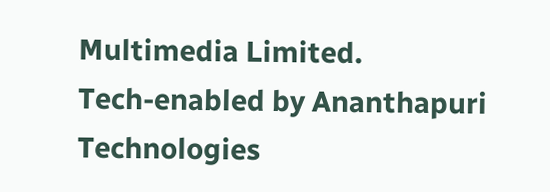Multimedia Limited.
Tech-enabled by Ananthapuri Technologies